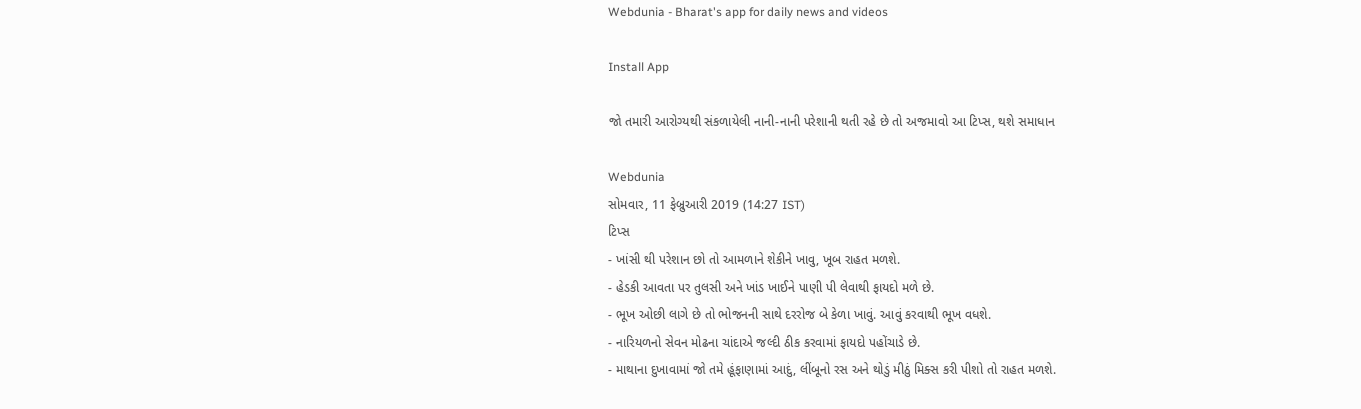Webdunia - Bharat's app for daily news and videos

Install App

જો તમારી આરોગ્યથી સંકળાયેલી નાની-નાની પરેશાની થતી રહે છે તો અજમાવો આ ટિપ્સ, થશે સમાધાન

Webdunia
સોમવાર, 11 ફેબ્રુઆરી 2019 (14:27 IST)
ટિપ્સ
- ખાંસી થી પરેશાન છો તો આમળાને શેકીને ખાવુ, ખૂબ રાહત મળશે.
- હેડકી આવતા પર તુલસી અને ખાંડ ખાઈને પાણી પી લેવાથી ફાયદો મળે છે.
- ભૂખ ઓછી લાગે છે તો ભોજનની સાથે દરરોજ બે કેળા ખાવું. આવું કરવાથી ભૂખ વધશે.
- નારિયળનો સેવન મોઢના ચાંદાએ જલ્દી ઠીક કરવામાં ફાયદો પહોંચાડે છે.
- માથાના દુખાવામાં જો તમે હૂંફાણામાં આદું, લીંબૂનો રસ અને થોડું મીઠું મિક્સ કરી પીશો તો રાહત મળશે.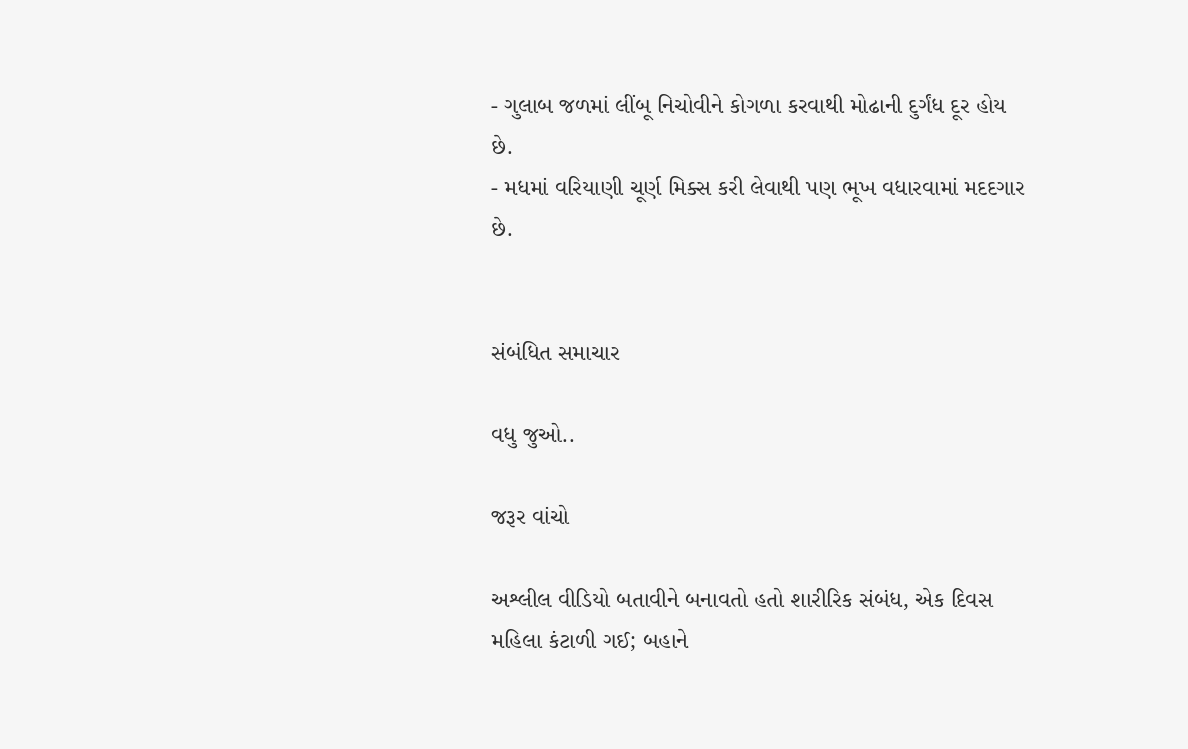- ગુલાબ જળમાં લીંબૂ નિચોવીને કોગળા કરવાથી મોઢાની દુર્ગંધ દૂર હોય છે.
- મધમાં વરિયાણી ચૂર્ણ મિક્સ કરી લેવાથી પણ ભૂખ વધારવામાં મદદગાર છે.


સંબંધિત સમાચાર

વધુ જુઓ..

જરૂર વાંચો

અશ્લીલ વીડિયો બતાવીને બનાવતો હતો શારીરિક સંબંધ, એક દિવસ મહિલા કંટાળી ગઈ; બહાને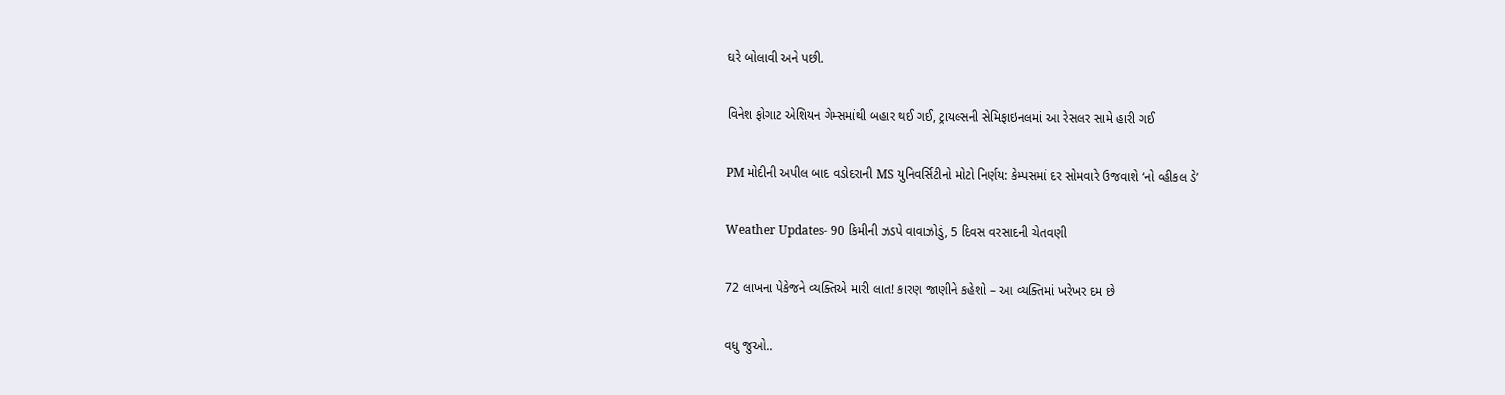ઘરે બોલાવી અને પછી.

વિનેશ ફોગાટ એશિયન ગેમ્સમાંથી બહાર થઈ ગઈ, ટ્રાયલ્સની સેમિફાઇનલમાં આ રેસલર સામે હારી ગઈ

PM મોદીની અપીલ બાદ વડોદરાની MS યુનિવર્સિટીનો મોટો નિર્ણય: કેમ્પસમાં દર સોમવારે ઉજવાશે ‘નો વ્હીકલ ડે’

Weather Updates- 90 કિમીની ઝડપે વાવાઝોડું, 5 દિવસ વરસાદની ચેતવણી

72 લાખના પેકેજને વ્યક્તિએ મારી લાત! કારણ જાણીને કહેશો – આ વ્યક્તિમાં ખરેખર દમ છે

વધુ જુઓ..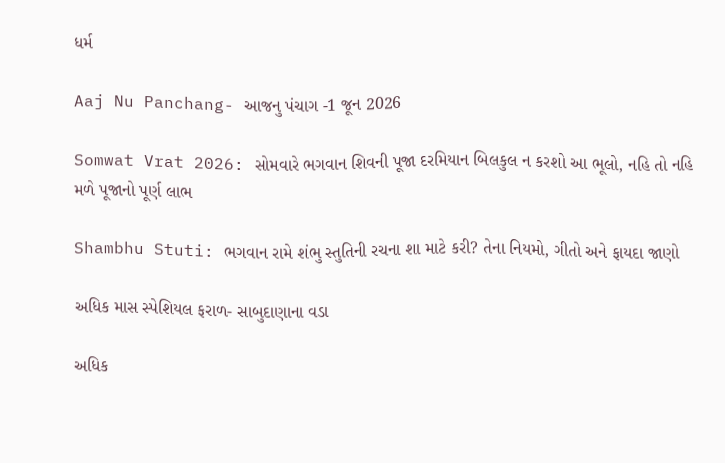ધર્મ

Aaj Nu Panchang- આજનુ પંચાગ -1 જૂન 2026

Somwat Vrat 2026: સોમવારે ભગવાન શિવની પૂજા દરમિયાન બિલકુલ ન કરશો આ ભૂલો, નહિ તો નહિ મળે પૂજાનો પૂર્ણ લાભ

Shambhu Stuti: ભગવાન રામે શંભુ સ્તુતિની રચના શા માટે કરી? તેના નિયમો, ગીતો અને ફાયદા જાણો

અધિક માસ સ્પેશિયલ ફરાળ- સાબુદાણાના વડા

અધિક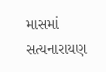માસમાં સત્યનારાયણ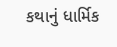કથાનું ધાર્મિક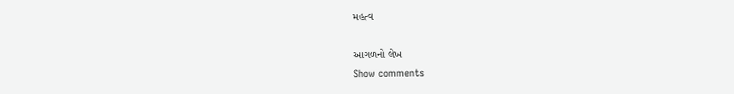મહત્વ

આગળનો લેખ
Show comments